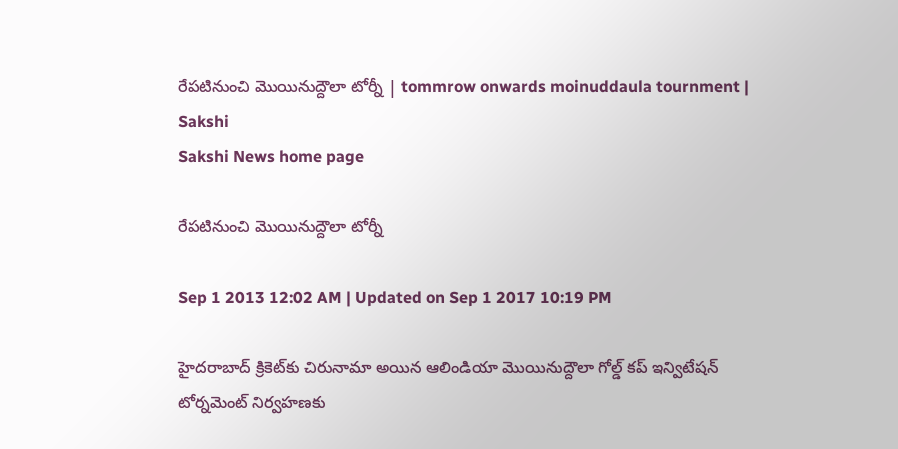రేపటినుంచి మొయినుద్దౌలా టోర్నీ | tommrow onwards moinuddaula tournment | Sakshi
Sakshi News home page

రేపటినుంచి మొయినుద్దౌలా టోర్నీ

Sep 1 2013 12:02 AM | Updated on Sep 1 2017 10:19 PM

హైదరాబాద్ క్రికెట్‌కు చిరునామా అయిన ఆలిండియా మొయినుద్దౌలా గోల్డ్ కప్ ఇన్విటేషన్ టోర్నమెంట్ నిర్వహణకు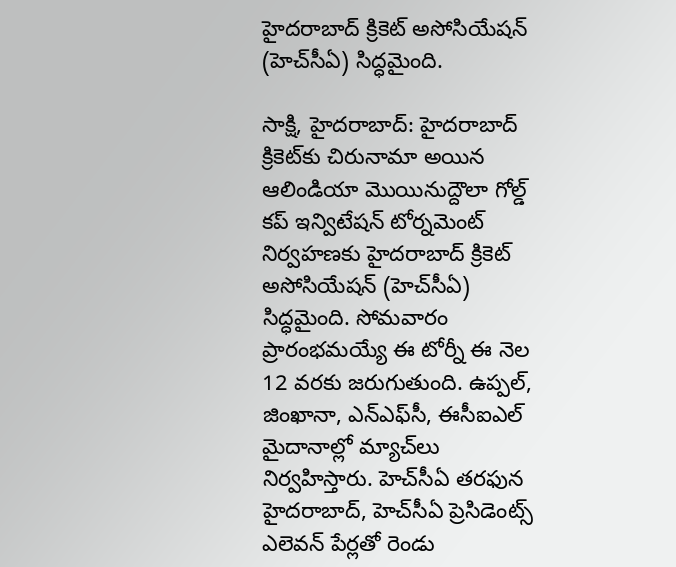హైదరాబాద్ క్రికెట్ అసోసియేషన్ (హెచ్‌సీఏ) సిద్ధమైంది.

సాక్షి, హైదరాబాద్: హైదరాబాద్ క్రికెట్‌కు చిరునామా అయిన ఆలిండియా మొయినుద్దౌలా గోల్డ్ కప్ ఇన్విటేషన్ టోర్నమెంట్ నిర్వహణకు హైదరాబాద్ క్రికెట్ అసోసియేషన్ (హెచ్‌సీఏ) సిద్ధమైంది. సోమవారం ప్రారంభమయ్యే ఈ టోర్నీ ఈ నెల 12 వరకు జరుగుతుంది. ఉప్పల్, జింఖానా, ఎన్‌ఎఫ్‌సీ, ఈసీఐఎల్ మైదానాల్లో మ్యాచ్‌లు నిర్వహిస్తారు. హెచ్‌సీఏ తరఫున హైదరాబాద్, హెచ్‌సీఏ ప్రెసిడెంట్స్ ఎలెవన్ పేర్లతో రెండు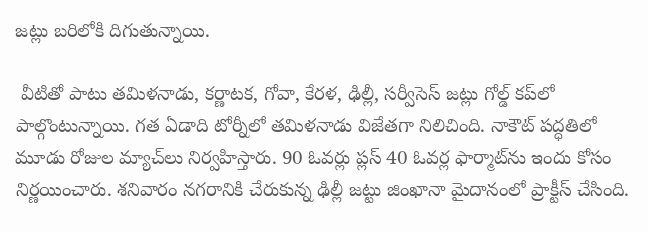జట్లు బరిలోకి దిగుతున్నాయి.

 వీటితో పాటు తమిళనాడు, కర్ణాటక, గోవా, కేరళ, ఢిల్లీ, సర్వీసెస్ జట్లు గోల్డ్ కప్‌లో పాల్గొంటున్నాయి. గత ఏడాది టోర్నీలో తమిళనాడు విజేతగా నిలిచింది. నాకౌట్ పద్ధతిలో మూడు రోజుల మ్యాచ్‌లు నిర్వహిస్తారు. 90 ఓవర్లు ప్లస్ 40 ఓవర్ల ఫార్మాట్‌ను ఇందు కోసం నిర్ణయించారు. శనివారం నగరానికి చేరుకున్న ఢిల్లీ జట్టు జింఖానా మైదానంలో ప్రాక్టీస్ చేసింది.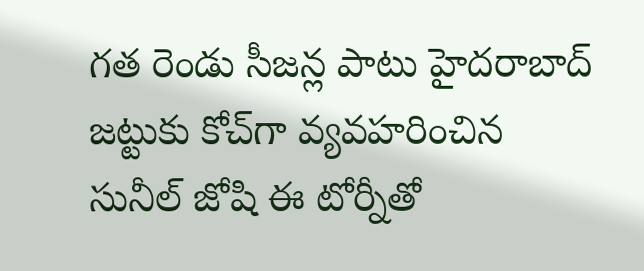గత రెండు సీజన్ల పాటు హైదరాబాద్ జట్టుకు కోచ్‌గా వ్యవహరించిన సునీల్ జోషి ఈ టోర్నీతో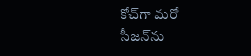కోచ్‌గా మరో సీజన్‌ను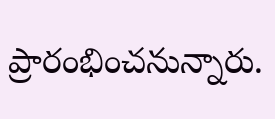ప్రారంభించనున్నారు.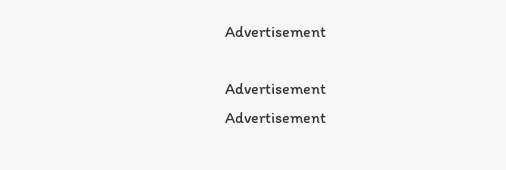Advertisement

Advertisement
Advertisement